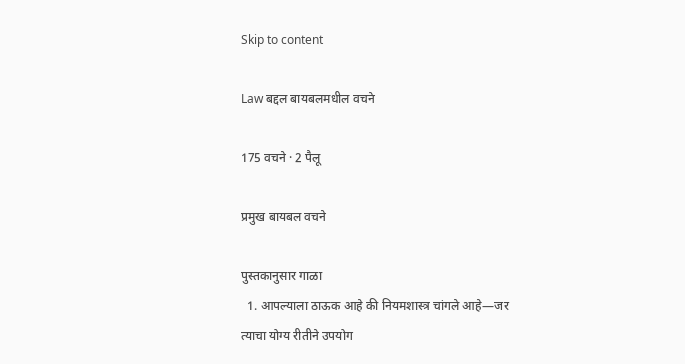Skip to content

Law बद्दल बायबलमधील वचने

175 वचने · 2 पैलू

प्रमुख बायबल वचने

पुस्तकानुसार गाळा
  1. आपल्याला ठाऊक आहे की नियमशास्त्र चांगले आहे—जर त्याचा योग्य रीतीने उपयोग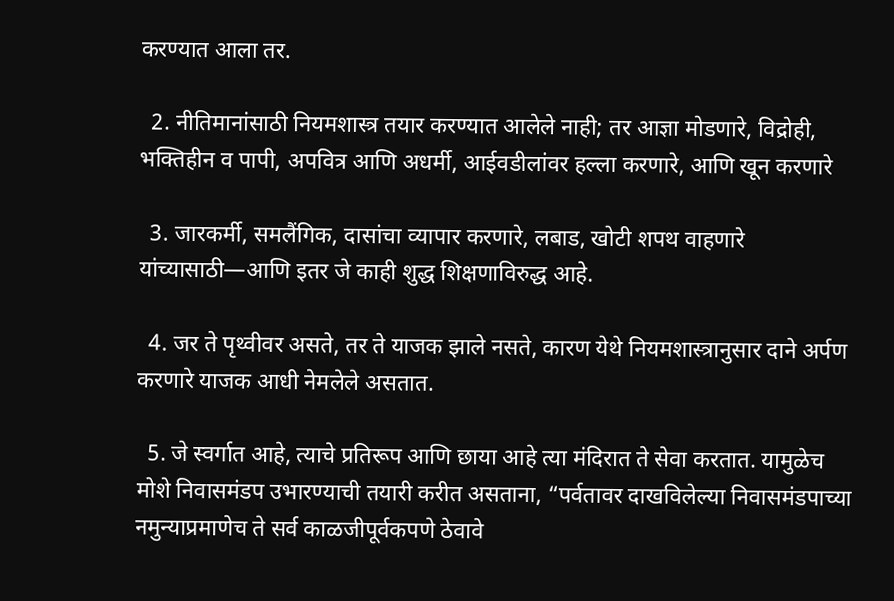करण्यात आला तर.

  2. नीतिमानांसाठी नियमशास्त्र तयार करण्यात आलेले नाही; तर आज्ञा मोडणारे, विद्रोही, भक्तिहीन व पापी, अपवित्र आणि अधर्मी, आईवडीलांवर हल्ला करणारे, आणि खून करणारे

  3. जारकर्मी, समलैंगिक, दासांचा व्यापार करणारे, लबाड, खोटी शपथ वाहणारे यांच्यासाठी—आणि इतर जे काही शुद्ध शिक्षणाविरुद्ध आहे.

  4. जर ते पृथ्वीवर असते, तर ते याजक झाले नसते, कारण येथे नियमशास्त्रानुसार दाने अर्पण करणारे याजक आधी नेमलेले असतात.

  5. जे स्वर्गात आहे, त्याचे प्रतिरूप आणि छाया आहे त्या मंदिरात ते सेवा करतात. यामुळेच मोशे निवासमंडप उभारण्याची तयारी करीत असताना, “पर्वतावर दाखविलेल्या निवासमंडपाच्या नमुन्याप्रमाणेच ते सर्व काळजीपूर्वकपणे ठेवावे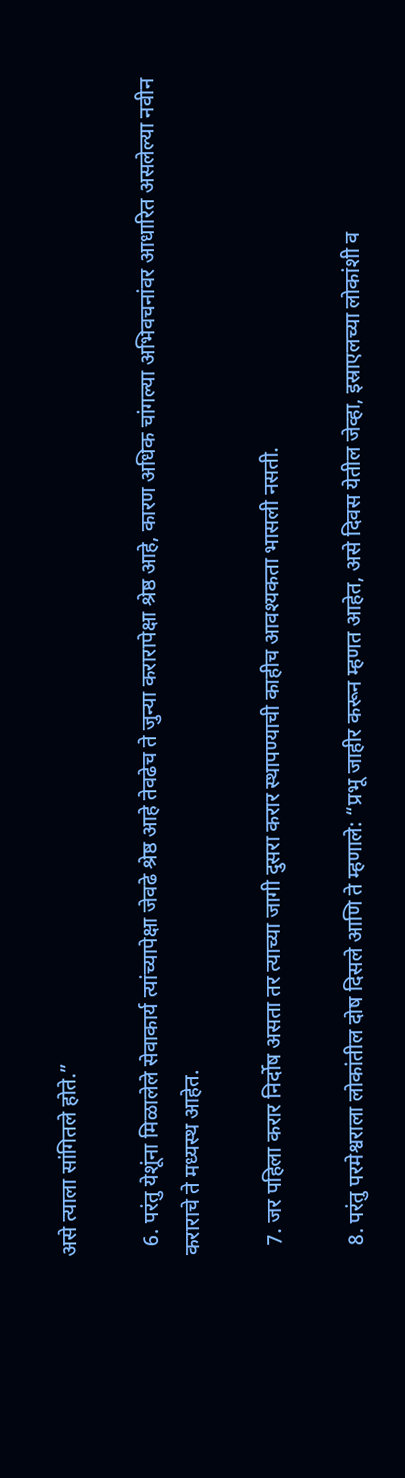असे त्याला सांगितले होते.”

  6. परंतु येशूंना मिळालेले सेवाकार्य त्यांच्यापेक्षा जेवढे श्रेष्ठ आहे तेवढेच ते जुन्या करारापेक्षा श्रेष्ठ आहे, कारण अधिक चांगल्या अभिवचनांवर आधारित असलेल्या नवीन कराराचे ते मध्यस्थ आहेत.

  7. जर पहिला करार निर्दोष असता तर त्याच्या जागी दुसरा करार स्थापण्याची काहीच आवश्यकता भासली नसती.

  8. परंतु परमेश्वराला लोकांतील दोष दिसले आणि ते म्हणाले: “प्रभू जाहीर करून म्हणत आहेत, असे दिवस येतील जेव्हा, इस्राएलच्या लोकांशी व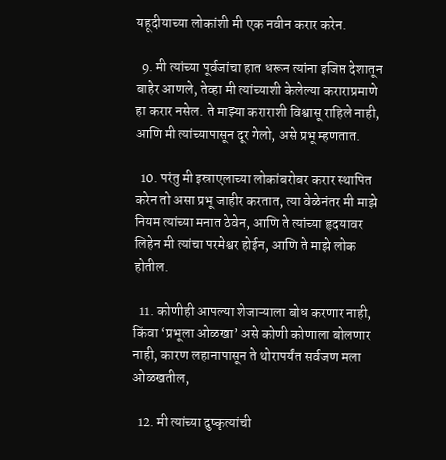यहूदीयाच्या लोकांशी मी एक नवीन करार करेन.

  9. मी त्यांच्या पूर्वजांचा हात धरून त्यांना इजिप्त देशातून बाहेर आणले, तेव्हा मी त्यांच्याशी केलेल्या कराराप्रमाणे हा करार नसेल. ते माझ्या कराराशी विश्वासू राहिले नाही, आणि मी त्यांच्यापासून दूर गेलो, असे प्रभू म्हणतात.

  10. परंतु मी इस्राएलाच्या लोकांबरोबर करार स्थापित करेन तो असा प्रभू जाहीर करतात, त्या वेळेनंतर मी माझे नियम त्यांच्या मनात ठेवेन, आणि ते त्यांच्या हृदयावर लिहेन मी त्यांचा परमेश्वर होईन, आणि ते माझे लोक होतील.

  11. कोणीही आपल्या शेजाऱ्याला बोध करणार नाही, किंवा ‘प्रभूला ओळखा’ असे कोणी कोणाला बोलणार नाही, कारण लहानापासून ते थोरापर्यंत सर्वजण मला ओळखतील,

  12. मी त्यांच्या दुष्कृत्यांची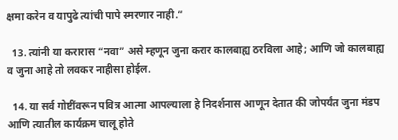क्षमा करेन व यापुढे त्यांची पापे स्मरणार नाही.”

  13. त्यांनी या करारास “नवा” असे म्हणून जुना करार कालबाह्य ठरविला आहे; आणि जो कालबाह्य व जुना आहे तो लवकर नाहीसा होईल.

  14. या सर्व गोष्टींवरून पवित्र आत्मा आपल्याला हे निदर्शनास आणून देतात की जोपर्यंत जुना मंडप आणि त्यातील कार्यक्रम चालू होते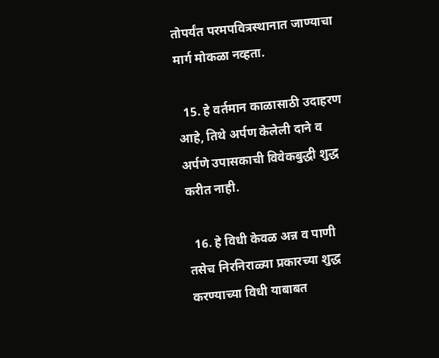तोपर्यंत परमपवित्रस्थानात जाण्याचा मार्ग मोकळा नव्हता.

  15. हे वर्तमान काळासाठी उदाहरण आहे, तिथे अर्पण केलेली दाने व अर्पणे उपासकाची विवेकबुद्धी शुद्ध करीत नाही.

  16. हे विधी केवळ अन्न व पाणी तसेच निरनिराळ्या प्रकारच्या शुद्ध करण्याच्या विधी याबाबत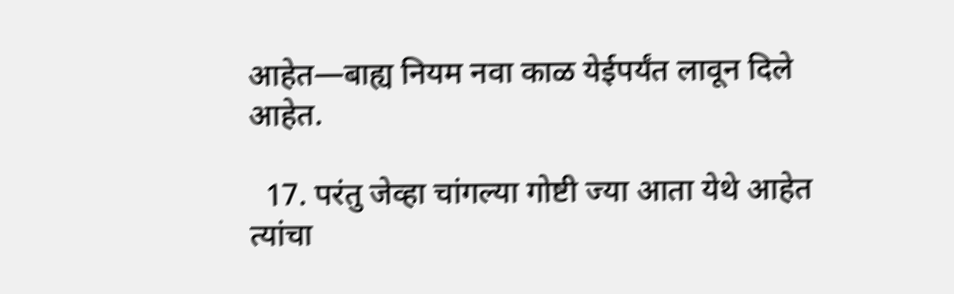आहेत—बाह्य नियम नवा काळ येईपर्यंत लावून दिले आहेत.

  17. परंतु जेव्हा चांगल्या गोष्टी ज्या आता येथे आहेत त्यांचा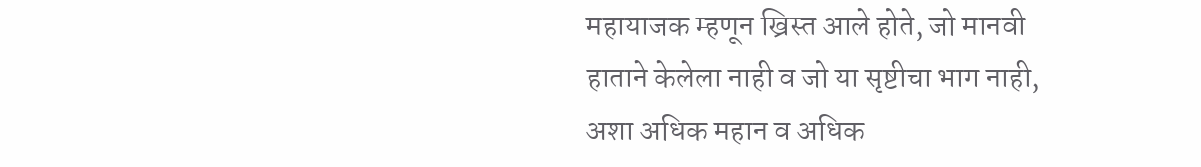महायाजक म्हणून ख्रिस्त आले होते, जो मानवी हाताने केलेला नाही व जो या सृष्टीचा भाग नाही, अशा अधिक महान व अधिक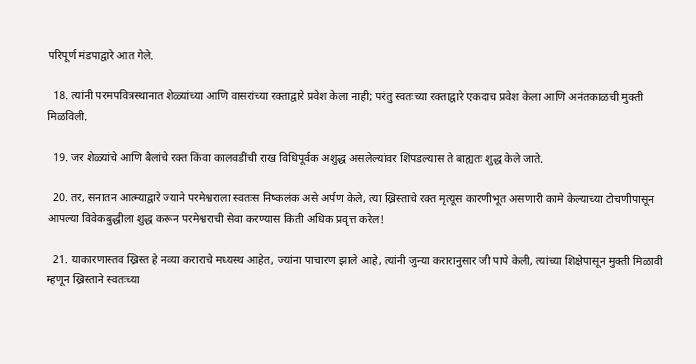परिपूर्ण मंडपाद्वारे आत गेले.

  18. त्यांनी परमपवित्रस्थानात शेळ्यांच्या आणि वासरांच्या रक्ताद्वारे प्रवेश केला नाही; परंतु स्वतःच्या रक्ताद्वारे एकदाच प्रवेश केला आणि अनंतकाळची मुक्ती मिळविली.

  19. जर शेळ्यांचे आणि बैलांचे रक्त किंवा कालवडींची राख विधिपूर्वक अशुद्ध असलेल्यांवर शिंपडल्यास ते बाह्यतः शुद्ध केले जाते.

  20. तर, सनातन आत्म्याद्वारे ज्याने परमेश्वराला स्वतःस निष्कलंक असे अर्पण केले, त्या ख्रिस्ताचे रक्त मृत्यूस कारणीभूत असणारी कामे केल्याच्या टोचणीपासून आपल्या विवेकबुद्धीला शुद्ध करून परमेश्वराची सेवा करण्यास किती अधिक प्रवृत्त करेल!

  21. याकारणास्तव ख्रिस्त हे नव्या कराराचे मध्यस्थ आहेत, ज्यांना पाचारण झाले आहे, त्यांनी जुन्या करारानुसार जी पापे केली, त्यांच्या शिक्षेपासून मुक्ती मिळावी म्हणून ख्रिस्ताने स्वतःच्या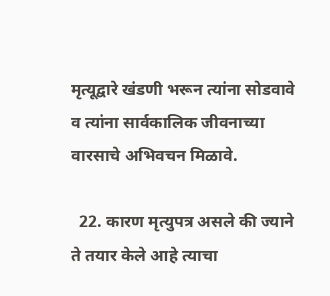मृत्यूद्वारे खंडणी भरून त्यांना सोडवावे व त्यांना सार्वकालिक जीवनाच्या वारसाचे अभिवचन मिळावे.

  22. कारण मृत्युपत्र असले की ज्याने ते तयार केले आहे त्याचा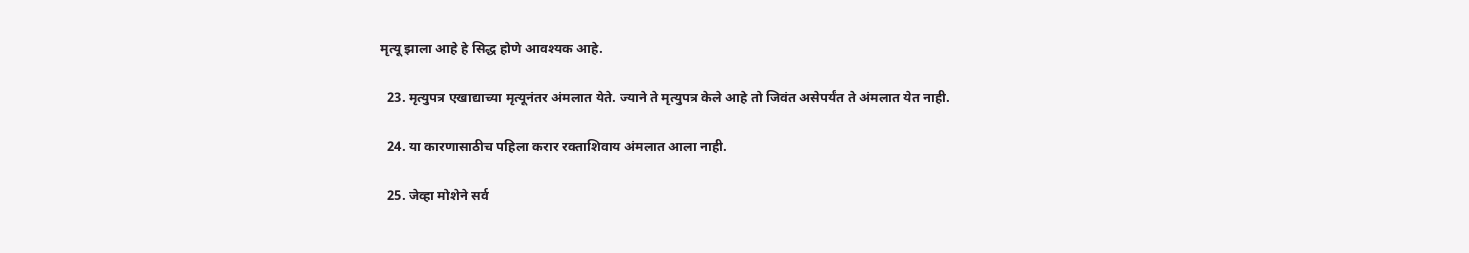मृत्यू झाला आहे हे सिद्ध होणे आवश्यक आहे.

  23. मृत्युपत्र एखाद्याच्या मृत्यूनंतर अंमलात येते. ज्याने ते मृत्युपत्र केले आहे तो जिवंत असेपर्यंत ते अंमलात येत नाही.

  24. या कारणासाठीच पहिला करार रक्ताशिवाय अंमलात आला नाही.

  25. जेव्हा मोशेने सर्व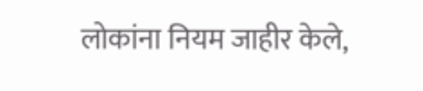लोकांना नियम जाहीर केले,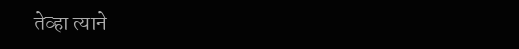तेव्हा त्याने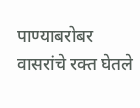पाण्याबरोबर वासरांचे रक्त घेतले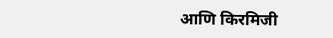आणि किरमिजी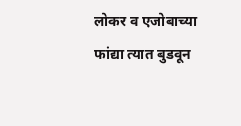लोकर व एजोबाच्या फांद्या त्यात बुडवून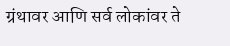ग्रंथावर आणि सर्व लोकांवर ते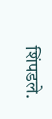शिंपडले.